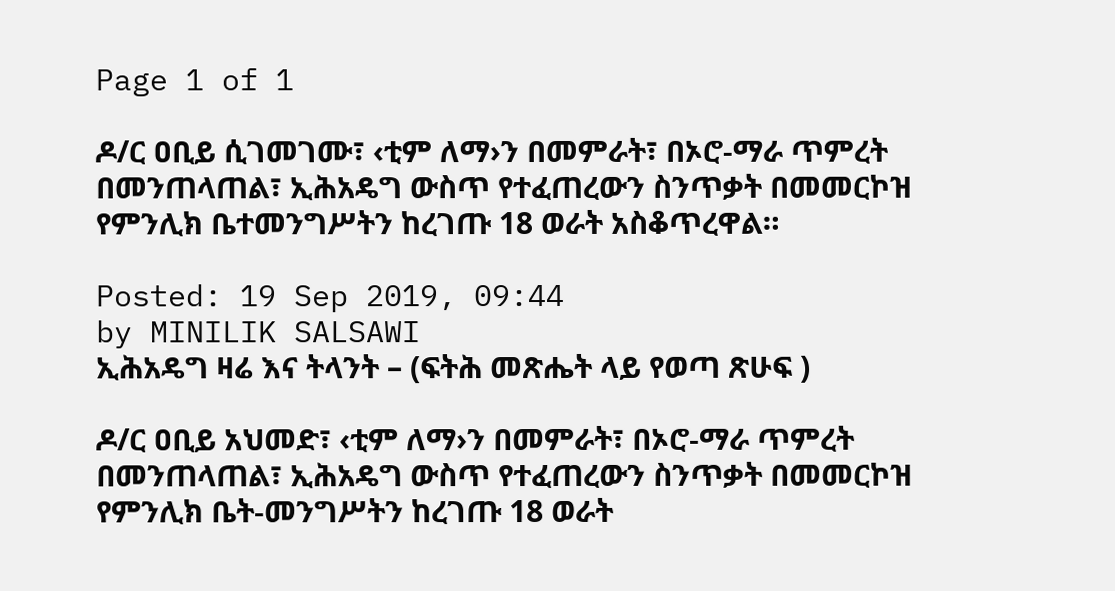Page 1 of 1

ዶ/ር ዐቢይ ሲገመገሙ፣ ‹ቲም ለማ›ን በመምራት፣ በኦሮ-ማራ ጥምረት በመንጠላጠል፣ ኢሕአዴግ ውስጥ የተፈጠረውን ስንጥቃት በመመርኮዝ የምንሊክ ቤተመንግሥትን ከረገጡ 18 ወራት አስቆጥረዋል።

Posted: 19 Sep 2019, 09:44
by MINILIK SALSAWI
ኢሕአዴግ ዛሬ እና ትላንት – (ፍትሕ መጽሔት ላይ የወጣ ጽሁፍ )

ዶ/ር ዐቢይ አህመድ፣ ‹ቲም ለማ›ን በመምራት፣ በኦሮ-ማራ ጥምረት በመንጠላጠል፣ ኢሕአዴግ ውስጥ የተፈጠረውን ስንጥቃት በመመርኮዝ የምንሊክ ቤት-መንግሥትን ከረገጡ 18 ወራት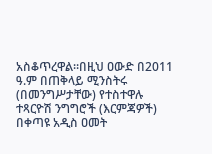አስቆጥረዋል።በዚህ ዐውድ በ2011 ዓ.ም በጠቅላይ ሚንስትሩ (በመንግሥታቸው) የተስተዋሉ ተጻርዮሽ ንግግሮች (እርምጃዎች) በቀጣዩ አዲስ ዐመት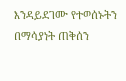እንዳይደገሙ የተወሰኑትን በማሳያነት ጠቅሰን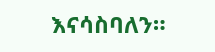እናሳስባለን።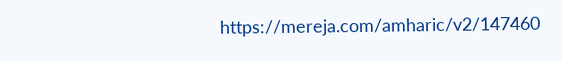https://mereja.com/amharic/v2/147460